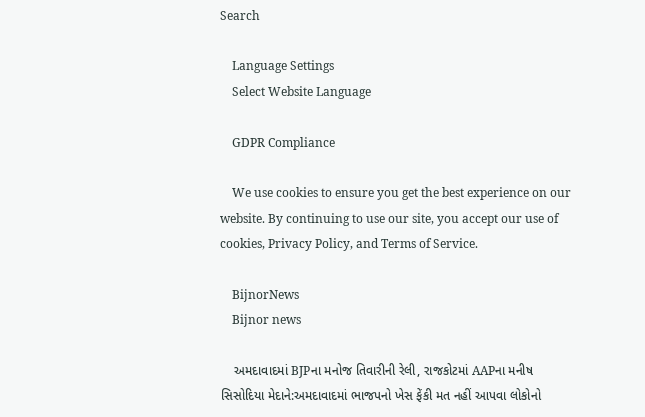Search

    Language Settings
    Select Website Language

    GDPR Compliance

    We use cookies to ensure you get the best experience on our website. By continuing to use our site, you accept our use of cookies, Privacy Policy, and Terms of Service.

    BijnorNews
    Bijnor news

    અમદાવાદમાં BJPના મનોજ તિવારીની રેલી, રાજકોટમાં AAPના મનીષ સિસોદિયા મેદાને:અમદાવાદમાં ભાજપનો ખેસ ફેંકી મત નહીં આપવા લોકોનો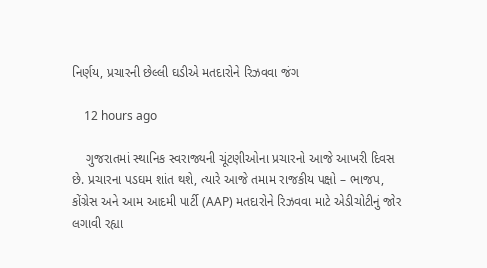નિર્ણય, પ્રચારની છેલ્લી ઘડીએ મતદારોને રિઝવવા જંગ

    12 hours ago

    ગુજરાતમાં સ્થાનિક સ્વરાજ્યની ચૂંટણીઓના પ્રચારનો આજે આખરી દિવસ છે. પ્રચારના પડઘમ શાંત થશે, ત્યારે આજે તમામ રાજકીય પક્ષો – ભાજપ, કોંગ્રેસ અને આમ આદમી પાર્ટી (AAP) મતદારોને રિઝવવા માટે એડીચોટીનું જોર લગાવી રહ્યા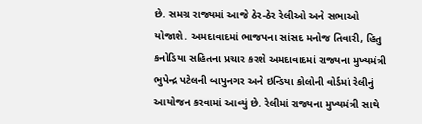છે. સમગ્ર રાજ્યમાં આજે ઠેર-ઠેર રેલીઓ અને સભાઓ યોજાશે. અમદાવાદમાં ભાજપના સાંસદ મનોજ તિવારી, હિતુ કનોડિયા સહિતના પ્રચાર કરશે અમદાવાદમાં રાજ્યના મુખ્યમંત્રી ભુપેન્દ્ર પટેલની બાપુનગર અને ઇન્ડિયા કોલોની વોર્ડમાં રેલીનું આયોજન કરવામાં આવ્યું છે. રેલીમાં રાજ્યના મુખ્યમંત્રી સાથે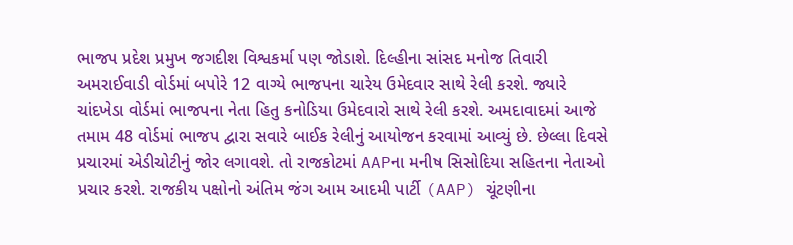ભાજપ પ્રદેશ પ્રમુખ જગદીશ વિશ્વકર્મા પણ જોડાશે. દિલ્હીના સાંસદ મનોજ તિવારી અમરાઈવાડી વોર્ડમાં બપોરે 12 વાગ્યે ભાજપના ચારેય ઉમેદવાર સાથે રેલી કરશે. જ્યારે ચાંદખેડા વોર્ડમાં ભાજપના નેતા હિતુ કનોડિયા ઉમેદવારો સાથે રેલી કરશે. અમદાવાદમાં આજે તમામ 48 વોર્ડમાં ભાજપ દ્વારા સવારે બાઈક રેલીનું આયોજન કરવામાં આવ્યું છે. છેલ્લા દિવસે પ્રચારમાં એડીચોટીનું જોર લગાવશે. તો રાજકોટમાં AAPના મનીષ સિસોદિયા સહિતના નેતાઓ પ્રચાર કરશે. રાજકીય પક્ષોનો અંતિમ જંગ આમ આદમી પાર્ટી (AAP) ચૂંટણીના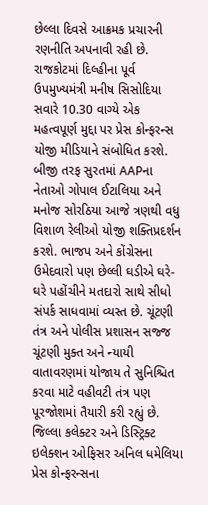છેલ્લા દિવસે આક્રમક પ્રચારની રણનીતિ અપનાવી રહી છે. રાજકોટમાં દિલ્હીના પૂર્વ ઉપમુખ્યમંત્રી મનીષ સિસોદિયા સવારે 10.30 વાગ્યે એક મહત્વપૂર્ણ મુદ્દા પર પ્રેસ કોન્ફરન્સ યોજી મીડિયાને સંબોધિત કરશે. બીજી તરફ સુરતમાં AAPના નેતાઓ ગોપાલ ઈટાલિયા અને મનોજ સોરઠિયા આજે ત્રણથી વધુ વિશાળ રેલીઓ યોજી શક્તિપ્રદર્શન કરશે. ભાજપ અને કોંગ્રેસના ઉમેદવારો પણ છેલ્લી ઘડીએ ઘરે-ઘરે પહોંચીને મતદારો સાથે સીધો સંપર્ક સાધવામાં વ્યસ્ત છે. ચૂંટણી તંત્ર અને પોલીસ પ્રશાસન સજ્જ ચૂંટણી મુક્ત અને ન્યાયી વાતાવરણમાં યોજાય તે સુનિશ્ચિત કરવા માટે વહીવટી તંત્ર પણ પૂરજોશમાં તૈયારી કરી રહ્યું છે. જિલ્લા કલેક્ટર અને ડિસ્ટ્રિક્ટ ઇલેક્શન ઓફિસર અનિલ ધમેલિયા પ્રેસ કોન્ફરન્સના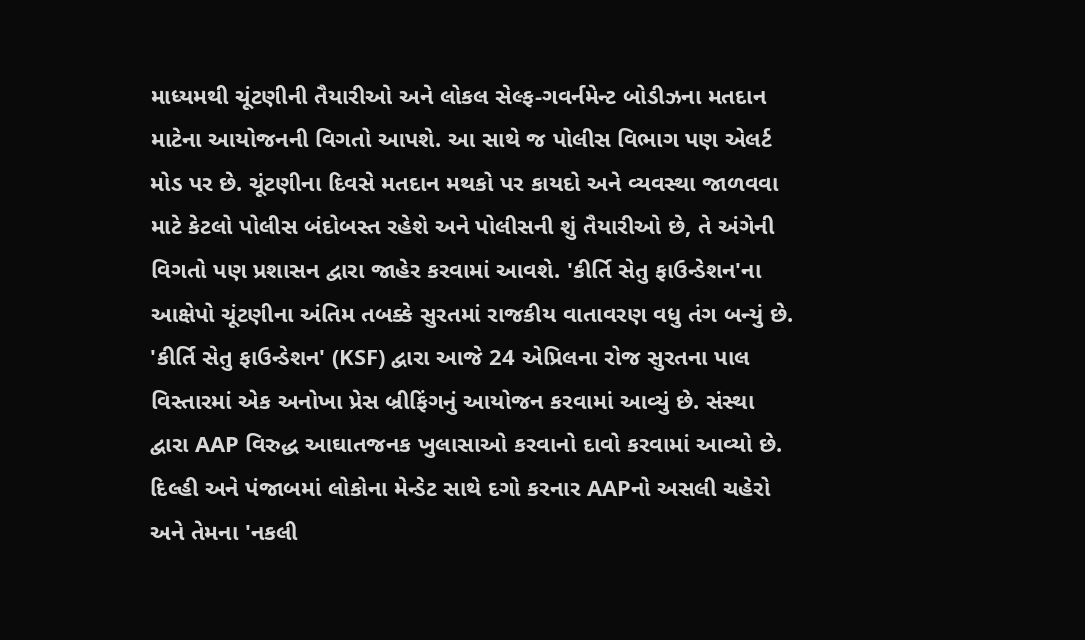માધ્યમથી ચૂંટણીની તૈયારીઓ અને લોકલ સેલ્ફ-ગવર્નમેન્ટ બોડીઝના મતદાન માટેના આયોજનની વિગતો આપશે. આ સાથે જ પોલીસ વિભાગ પણ એલર્ટ મોડ પર છે. ચૂંટણીના દિવસે મતદાન મથકો પર કાયદો અને વ્યવસ્થા જાળવવા માટે કેટલો પોલીસ બંદોબસ્ત રહેશે અને પોલીસની શું તૈયારીઓ છે, તે અંગેની વિગતો પણ પ્રશાસન દ્વારા જાહેર કરવામાં આવશે. 'કીર્તિ સેતુ ફાઉન્ડેશન'ના આક્ષેપો ચૂંટણીના અંતિમ તબક્કે સુરતમાં રાજકીય વાતાવરણ વધુ તંગ બન્યું છે. 'કીર્તિ સેતુ ફાઉન્ડેશન' (KSF) દ્વારા આજે 24 એપ્રિલના રોજ સુરતના પાલ વિસ્તારમાં એક અનોખા પ્રેસ બ્રીફિંગનું આયોજન કરવામાં આવ્યું છે. સંસ્થા દ્વારા AAP વિરુદ્ધ આઘાતજનક ખુલાસાઓ કરવાનો દાવો કરવામાં આવ્યો છે. દિલ્હી અને પંજાબમાં લોકોના મેન્ડેટ સાથે દગો કરનાર AAPનો અસલી ચહેરો અને તેમના 'નકલી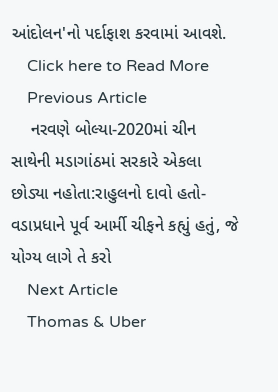આંદોલન'નો પર્દાફાશ કરવામાં આવશે.
    Click here to Read More
    Previous Article
    નરવણે બોલ્યા-2020માં ચીન સાથેની મડાગાંઠમાં સરકારે એકલા છોડ્યા નહોતા:રાહુલનો દાવો હતો- વડાપ્રધાને પૂર્વ આર્મી ચીફને કહ્યું હતું, જે યોગ્ય લાગે તે કરો
    Next Article
    Thomas & Uber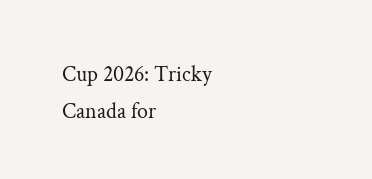Cup 2026: Tricky Canada for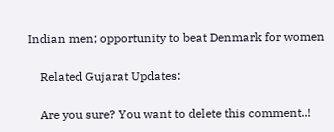Indian men; opportunity to beat Denmark for women

    Related Gujarat Updates:

    Are you sure? You want to delete this comment..!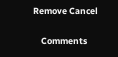Remove Cancel

    Comments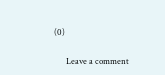(0)

      Leave a comment